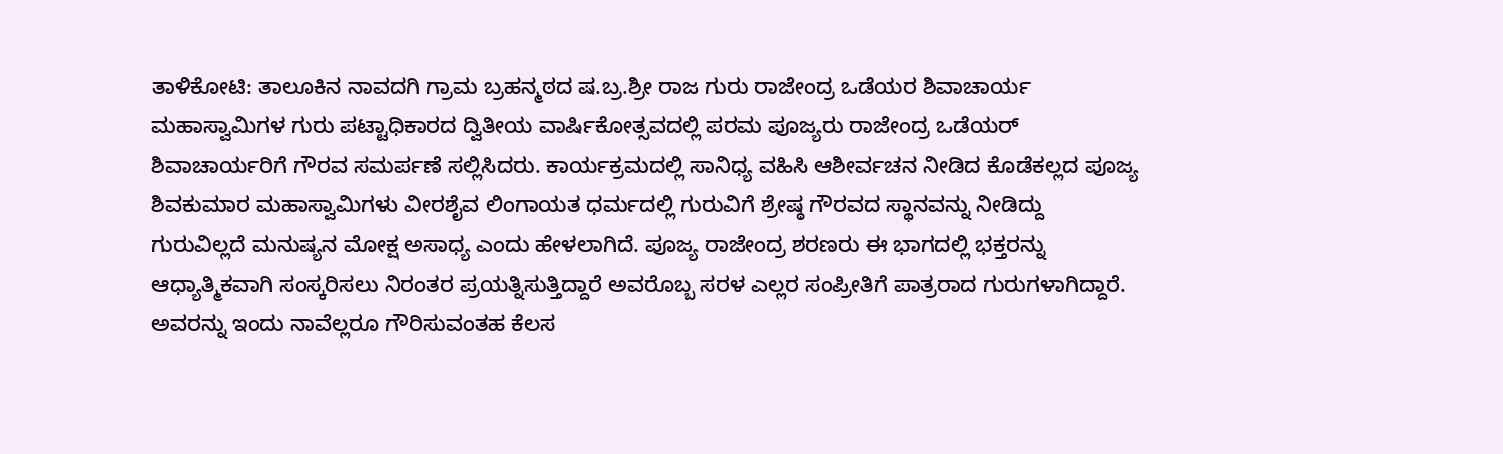ತಾಳಿಕೋಟಿ: ತಾಲೂಕಿನ ನಾವದಗಿ ಗ್ರಾಮ ಬ್ರಹನ್ಮಠದ ಷ.ಬ್ರ.ಶ್ರೀ ರಾಜ ಗುರು ರಾಜೇಂದ್ರ ಒಡೆಯರ ಶಿವಾಚಾರ್ಯ ಮಹಾಸ್ವಾಮಿಗಳ ಗುರು ಪಟ್ಟಾಧಿಕಾರದ ದ್ವಿತೀಯ ವಾರ್ಷಿಕೋತ್ಸವದಲ್ಲಿ ಪರಮ ಪೂಜ್ಯರು ರಾಜೇಂದ್ರ ಒಡೆಯರ್ ಶಿವಾಚಾರ್ಯರಿಗೆ ಗೌರವ ಸಮರ್ಪಣೆ ಸಲ್ಲಿಸಿದರು. ಕಾರ್ಯಕ್ರಮದಲ್ಲಿ ಸಾನಿಧ್ಯ ವಹಿಸಿ ಆಶೀರ್ವಚನ ನೀಡಿದ ಕೊಡೆಕಲ್ಲದ ಪೂಜ್ಯ ಶಿವಕುಮಾರ ಮಹಾಸ್ವಾಮಿಗಳು ವೀರಶೈವ ಲಿಂಗಾಯತ ಧರ್ಮದಲ್ಲಿ ಗುರುವಿಗೆ ಶ್ರೇಷ್ಠ ಗೌರವದ ಸ್ಥಾನವನ್ನು ನೀಡಿದ್ದು ಗುರುವಿಲ್ಲದೆ ಮನುಷ್ಯನ ಮೋಕ್ಷ ಅಸಾಧ್ಯ ಎಂದು ಹೇಳಲಾಗಿದೆ. ಪೂಜ್ಯ ರಾಜೇಂದ್ರ ಶರಣರು ಈ ಭಾಗದಲ್ಲಿ ಭಕ್ತರನ್ನು ಆಧ್ಯಾತ್ಮಿಕವಾಗಿ ಸಂಸ್ಕರಿಸಲು ನಿರಂತರ ಪ್ರಯತ್ನಿಸುತ್ತಿದ್ದಾರೆ ಅವರೊಬ್ಬ ಸರಳ ಎಲ್ಲರ ಸಂಪ್ರೀತಿಗೆ ಪಾತ್ರರಾದ ಗುರುಗಳಾಗಿದ್ದಾರೆ. ಅವರನ್ನು ಇಂದು ನಾವೆಲ್ಲರೂ ಗೌರಿಸುವಂತಹ ಕೆಲಸ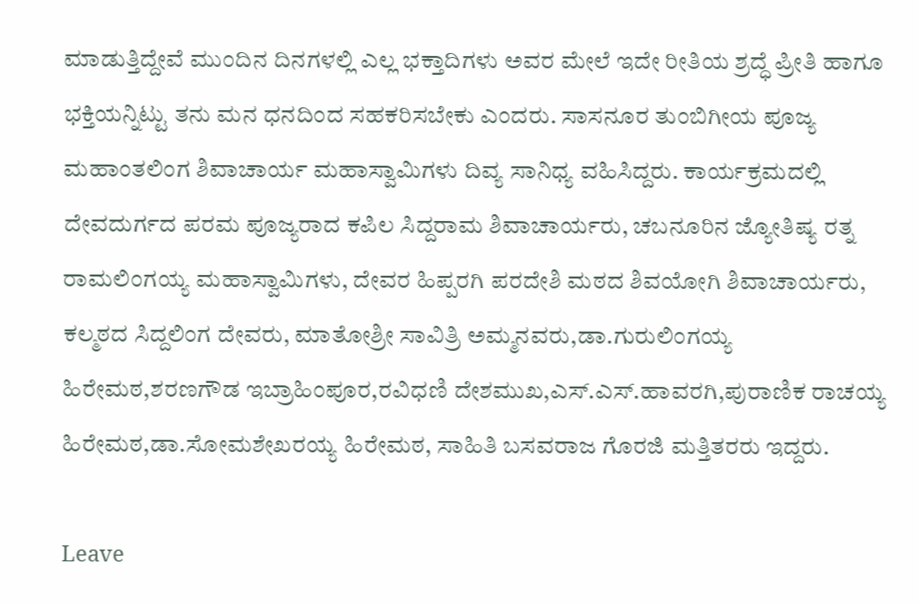ಮಾಡುತ್ತಿದ್ದೇವೆ ಮುಂದಿನ ದಿನಗಳಲ್ಲಿ ಎಲ್ಲ ಭಕ್ತಾದಿಗಳು ಅವರ ಮೇಲೆ ಇದೇ ರೀತಿಯ ಶ್ರದ್ಧೆ ಪ್ರೀತಿ ಹಾಗೂ ಭಕ್ತಿಯನ್ನಿಟ್ಟು ತನು ಮನ ಧನದಿಂದ ಸಹಕರಿಸಬೇಕು ಎಂದರು. ಸಾಸನೂರ ತುಂಬಿಗೀಯ ಪೂಜ್ಯ ಮಹಾಂತಲಿಂಗ ಶಿವಾಚಾರ್ಯ ಮಹಾಸ್ವಾಮಿಗಳು ದಿವ್ಯ ಸಾನಿಧ್ಯ ವಹಿಸಿದ್ದರು. ಕಾರ್ಯಕ್ರಮದಲ್ಲಿ ದೇವದುರ್ಗದ ಪರಮ ಪೂಜ್ಯರಾದ ಕಪಿಲ ಸಿದ್ದರಾಮ ಶಿವಾಚಾರ್ಯರು, ಚಬನೂರಿನ ಜ್ಯೋತಿಷ್ಯ ರತ್ನ ರಾಮಲಿಂಗಯ್ಯ ಮಹಾಸ್ವಾಮಿಗಳು, ದೇವರ ಹಿಪ್ಪರಗಿ ಪರದೇಶಿ ಮಠದ ಶಿವಯೋಗಿ ಶಿವಾಚಾರ್ಯರು, ಕಲ್ಮಠದ ಸಿದ್ದಲಿಂಗ ದೇವರು, ಮಾತೋಶ್ರೀ ಸಾವಿತ್ರಿ ಅಮ್ಮನವರು,ಡಾ.ಗುರುಲಿಂಗಯ್ಯ ಹಿರೇಮಠ,ಶರಣಗೌಡ ಇಬ್ರಾಹಿಂಪೂರ,ರವಿಧಣಿ ದೇಶಮುಖ,ಎಸ್.ಎಸ್.ಹಾವರಗಿ,ಪುರಾಣಿಕ ರಾಚಯ್ಯ ಹಿರೇಮಠ,ಡಾ.ಸೋಮಶೇಖರಯ್ಯ ಹಿರೇಮಠ, ಸಾಹಿತಿ ಬಸವರಾಜ ಗೊರಜಿ ಮತ್ತಿತರರು ಇದ್ದರು.

Leave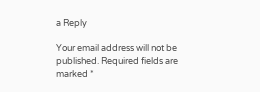a Reply

Your email address will not be published. Required fields are marked *